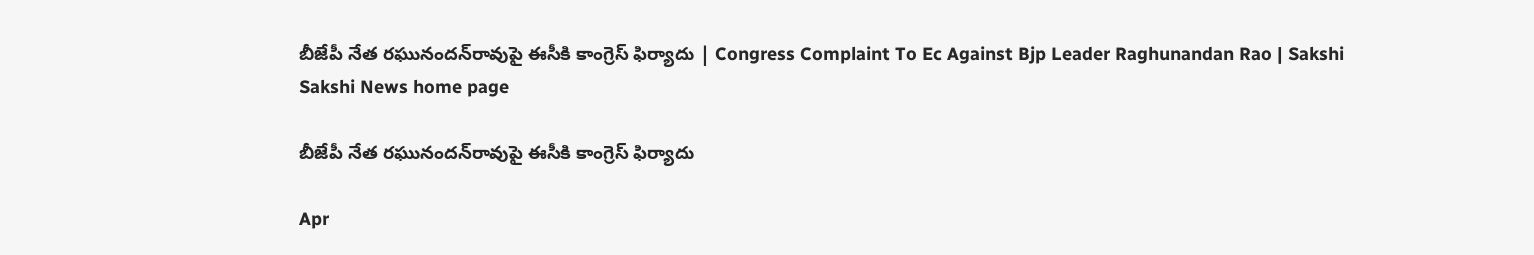బీజేపీ నేత రఘునందన్‌రావుపై ఈసీకి కాంగ్రెస్‌ ఫిర్యాదు | Congress Complaint To Ec Against Bjp Leader Raghunandan Rao | Sakshi
Sakshi News home page

బీజేపీ నేత రఘునందన్‌రావుపై ఈసీకి కాంగ్రెస్‌ ఫిర్యాదు

Apr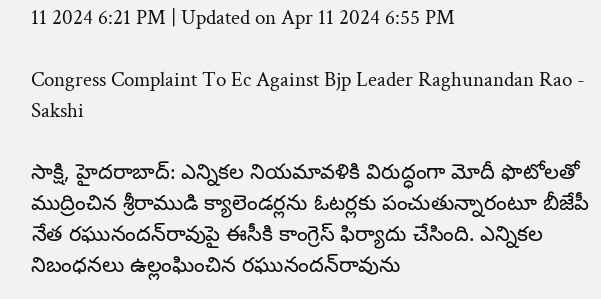11 2024 6:21 PM | Updated on Apr 11 2024 6:55 PM

Congress Complaint To Ec Against Bjp Leader Raghunandan Rao - Sakshi

సాక్షి, హైదరాబాద్‌: ఎన్నికల నియమావళికి విరుద్ధంగా మోదీ ఫొటోలతో ముద్రించిన శ్రీరాముడి క్యాలెండర్లను ఓటర్లకు పంచుతున్నారంటూ బీజేపీ నేత రఘునందన్‌రావుపై ఈసీకి కాంగ్రెస్‌ ఫిర్యాదు చేసింది. ఎన్నికల నిబంధనలు ఉల్లంఘించిన రఘునందన్‌రావును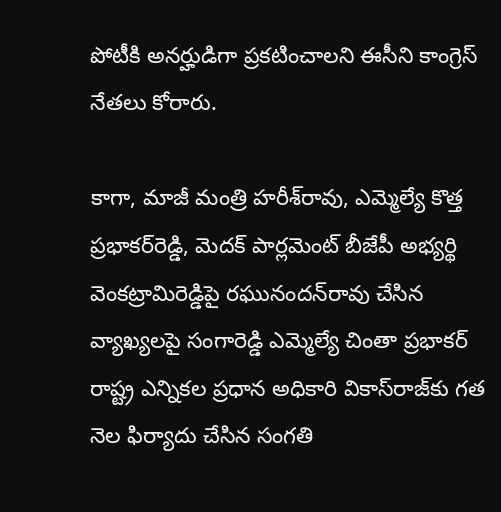పోటీకి అనర్హుడిగా ప్రకటించాలని ఈసీని కాంగ్రెస్‌ నేతలు కోరారు.

కాగా, మాజీ మంత్రి హరీశ్‌రావు, ఎమ్మెల్యే కొత్త ప్రభాకర్‌రెడ్డి, మెదక్‌ పార్లమెంట్‌ బీజేపీ అభ్యర్థి వెంకట్రామిరెడ్డిపై రఘునందన్‌రావు చేసిన వ్యాఖ్యలపై సంగారెడ్డి ఎమ్మెల్యే చింతా ప్రభాకర్‌ రాష్ట్ర ఎన్నికల ప్రధాన అధికారి వికాస్‌రాజ్‌కు గత నెల ఫిర్యాదు చేసిన సంగతి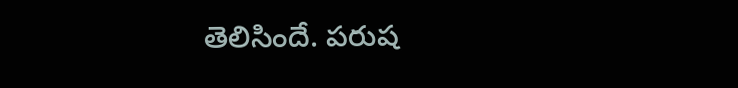తెలిసిందే. పరుష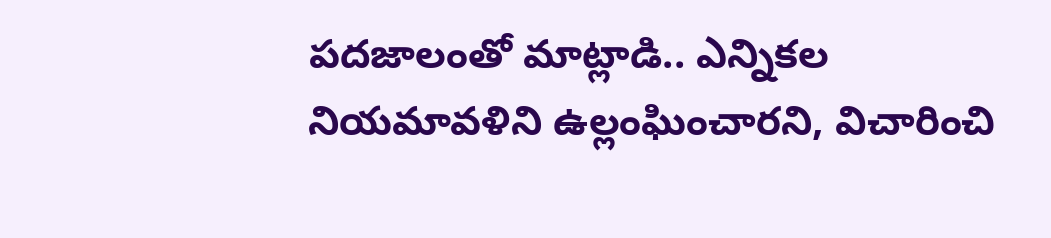పదజాలంతో మాట్లాడి.. ఎన్నికల నియమావళిని ఉల్లంఘించారని, విచారించి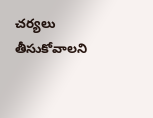చర్యలు తీసుకోవాలని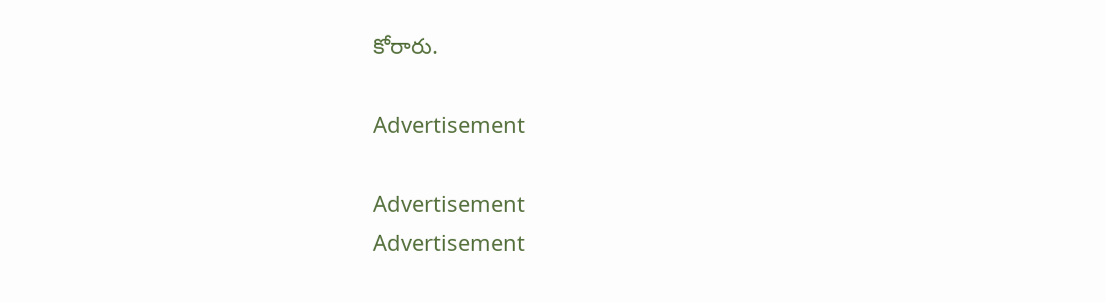కోరారు.

Advertisement

Advertisement
Advertisement